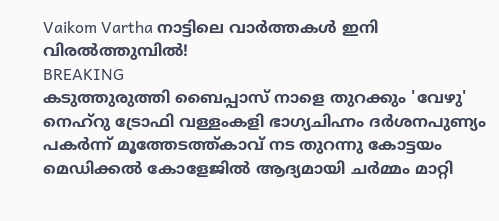Vaikom Vartha നാട്ടിലെ വാർത്തകൾ ഇനി വിരൽത്തുമ്പിൽ!
BREAKING
കടുത്തുരുത്തി ബൈപ്പാസ് നാളെ തുറക്കും 'വേഴു' നെഹ്‌റു ട്രോഫി വള്ളംകളി ഭാഗ്യചിഹ്നം ദർശനപുണ്യം പകർന്ന് മൂത്തേടത്ത്കാവ് നട തുറന്നു കോട്ടയം മെഡിക്കൽ കോളേജിൽ ആദ്യമായി ചർമ്മം മാറ്റി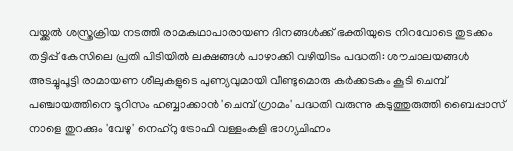വയ്ക്കൽ ശസ്ത്രക്രിയ നടത്തി രാമകഥാപാരായണ ദിനങ്ങൾക്ക് ഭക്തിയുടെ നിറവോടെ തുടക്കം തട്ടിപ്പ് കേസിലെ പ്രതി പിടിയിൽ ലക്ഷങ്ങൾ പാഴാക്കി വഴിയിടം പദ്ധതി: ശൗചാലയങ്ങൾ അടച്ചുപൂട്ടി രാമായണ ശീലുകളുടെ പുണ്യവുമായി വീണ്ടുമൊരു കർക്കടകം കൂടി ചെമ്പ് പഞ്ചായത്തിനെ ടൂറിസം ഹബ്ബാക്കാൻ 'ചെമ്പ് ഗ്രാമം' പദ്ധതി വരുന്നു കടുത്തുരുത്തി ബൈപ്പാസ് നാളെ തുറക്കും 'വേഴു' നെഹ്‌റു ട്രോഫി വള്ളംകളി ഭാഗ്യചിഹ്നം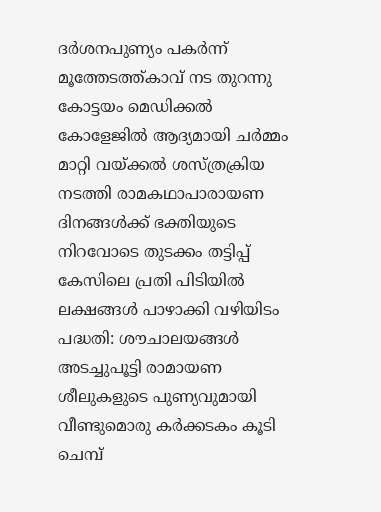ദർശനപുണ്യം പകർന്ന് മൂത്തേടത്ത്കാവ് നട തുറന്നു കോട്ടയം മെഡിക്കൽ കോളേജിൽ ആദ്യമായി ചർമ്മം മാറ്റി വയ്ക്കൽ ശസ്ത്രക്രിയ നടത്തി രാമകഥാപാരായണ ദിനങ്ങൾക്ക് ഭക്തിയുടെ നിറവോടെ തുടക്കം തട്ടിപ്പ് കേസിലെ പ്രതി പിടിയിൽ ലക്ഷങ്ങൾ പാഴാക്കി വഴിയിടം പദ്ധതി: ശൗചാലയങ്ങൾ അടച്ചുപൂട്ടി രാമായണ ശീലുകളുടെ പുണ്യവുമായി വീണ്ടുമൊരു കർക്കടകം കൂടി ചെമ്പ്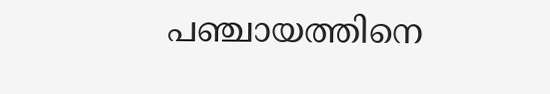പഞ്ചായത്തിനെ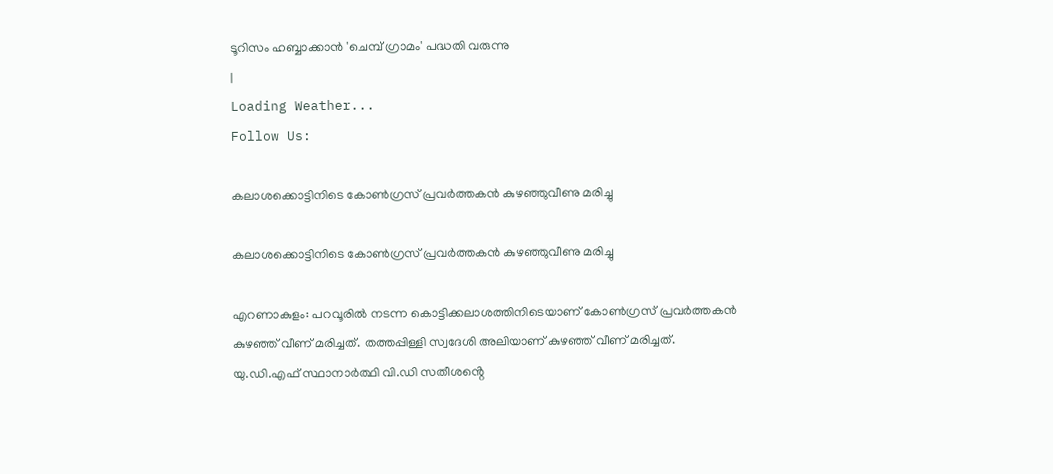ടൂറിസം ഹബ്ബാക്കാൻ 'ചെമ്പ് ഗ്രാമം' പദ്ധതി വരുന്നു
|
Loading Weather...
Follow Us:

കലാശക്കൊട്ടിനിടെ കോൺഗ്രസ് പ്രവർത്തകൻ കുഴഞ്ഞുവീണു മരിച്ചു

കലാശക്കൊട്ടിനിടെ കോൺഗ്രസ് പ്രവർത്തകൻ കുഴഞ്ഞുവീണു മരിച്ചു

എറണാകുളം: പറവൂരിൽ നടന്ന കൊട്ടിക്കലാശത്തിനിടെയാണ് കോൺഗ്രസ് പ്രവർത്തകൻ കുഴഞ്ഞ് വീണ് മരിച്ചത്. തത്തപ്പിള്ളി സ്വദേശി അലിയാണ് കുഴഞ്ഞ് വീണ് മരിച്ചത്. യു.ഡി.എഫ് സ്ഥാനാർത്ഥി വി.ഡി സതീശൻ്റെ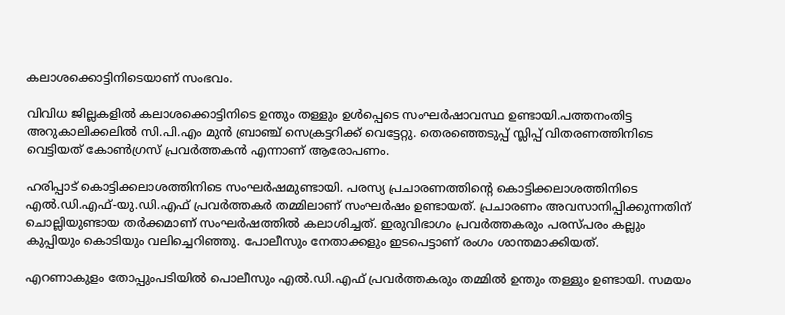കലാശക്കൊട്ടിനിടെയാണ് സംഭവം.

വിവിധ ജില്ലകളിൽ കലാശക്കൊട്ടിനിടെ ഉന്തും തള്ളും ഉൾപ്പെടെ സംഘർഷാവസ്ഥ ഉണ്ടായി.പത്തനംതിട്ട അറുകാലിക്കലിൽ സി.പി.എം മുൻ ബ്രാഞ്ച് സെക്രട്ടറിക്ക് വെട്ടേറ്റു. തെരഞ്ഞെടുപ്പ് സ്ലിപ്പ് വിതരണത്തിനിടെ വെട്ടിയത് കോൺഗ്രസ് പ്രവർത്തകൻ എന്നാണ് ആരോപണം.

ഹരിപ്പാട് കൊട്ടിക്കലാശത്തിനിടെ സംഘർഷമുണ്ടായി. പരസ്യ പ്രചാരണത്തിന്റെ കൊട്ടിക്കലാശത്തിനിടെ എൽ.ഡി.എഫ്-യു.ഡി.എഫ് പ്രവർത്തകർ തമ്മിലാണ് സംഘർഷം ഉണ്ടായത്. പ്രചാരണം അവസാനിപ്പിക്കുന്നതിന് ചൊല്ലിയുണ്ടായ തർക്കമാണ് സംഘർഷത്തിൽ കലാശിച്ചത്. ഇരുവിഭാഗം പ്രവർത്തകരും പരസ്പരം കല്ലും കുപ്പിയും കൊടിയും വലിച്ചെറിഞ്ഞു. പോലീസും നേതാക്കളും ഇടപെട്ടാണ് രംഗം ശാന്തമാക്കിയത്.

എറണാകുളം തോപ്പുംപടിയിൽ പൊലീസും എൽ.ഡി.എഫ് പ്രവർത്തകരും തമ്മിൽ ഉന്തും തള്ളും ഉണ്ടായി. സമയം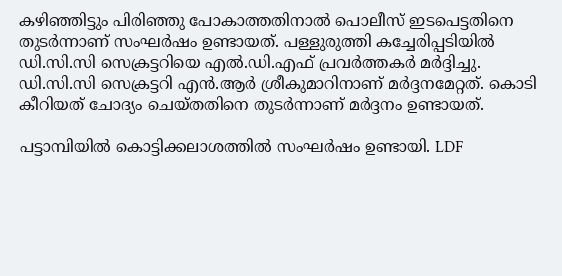കഴിഞ്ഞിട്ടും പിരിഞ്ഞു പോകാത്തതിനാൽ പൊലീസ് ഇടപെട്ടതിനെ തുടർന്നാണ് സംഘർഷം ഉണ്ടായത്. പള്ളുരുത്തി കച്ചേരിപ്പടിയിൽ ഡി.സി.സി സെക്രട്ടറിയെ എൽ.ഡി.എഫ് പ്രവർത്തകർ മർദ്ദിച്ചു. ഡി.സി.സി സെക്രട്ടറി എൻ.ആർ ശ്രീകുമാറിനാണ് മർദ്ദനമേറ്റത്. കൊടി കീറിയത് ചോദ്യം ചെയ്തതിനെ തുടർന്നാണ് മർദ്ദനം ഉണ്ടായത്.

പട്ടാമ്പിയിൽ കൊട്ടിക്കലാശത്തിൽ സംഘർഷം ഉണ്ടായി. LDF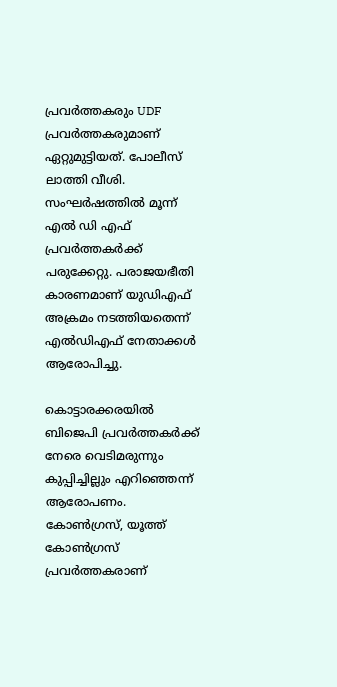പ്രവർത്തകരും UDF പ്രവർത്തകരുമാണ് ഏറ്റുമുട്ടിയത്. പോലീസ് ലാത്തി വീശി. സംഘർഷത്തിൽ മൂന്ന് എൽ ഡി എഫ് പ്രവർത്തകർക്ക് പരുക്കേറ്റു. പരാജയഭീതി കാരണമാണ് യുഡിഎഫ് അക്രമം നടത്തിയതെന്ന് എൽഡിഎഫ് നേതാക്കൾ ആരോപിച്ചു.

കൊട്ടാരക്കരയിൽ ബിജെപി പ്രവർത്തകർക്ക് നേരെ വെടിമരുന്നും കുപ്പിച്ചില്ലും എറിഞ്ഞെന്ന് ആരോപണം. കോൺഗ്രസ്, യൂത്ത് കോൺഗ്രസ് പ്രവർത്തകരാണ്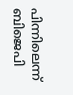പിന്നിലെന്ന് ബിജെപി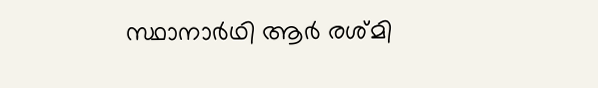സ്ഥാനാർഥി ആർ രശ്മി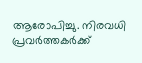ആരോപിച്ചു. നിരവധി പ്രവർത്തകർക്ക്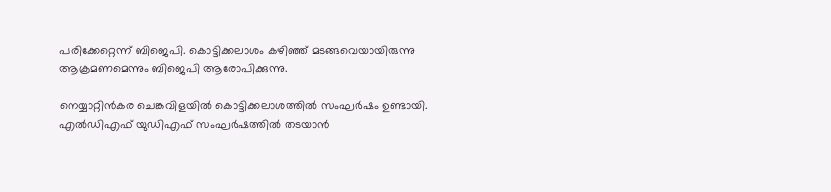പരിക്കേറ്റെന്ന് ബിജെപി. കൊട്ടിക്കലാശം കഴിഞ്ഞ് മടങ്ങവെയായിരുന്നു ആക്രമണമെന്നും ബിജെപി ആരോപിക്കുന്നു.

നെയ്യാറ്റിൻകര ചെങ്കവിളയിൽ കൊട്ടിക്കലാശത്തിൽ സംഘർഷം ഉണ്ടായി. എൽഡിഎഫ് യുഡിഎഫ് സംഘർഷത്തിൽ തടയാൻ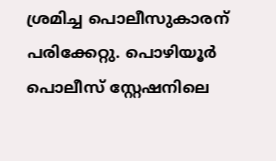ശ്രമിച്ച പൊലീസുകാരന് പരിക്കേറ്റു. പൊഴിയൂർ പൊലീസ് സ്റ്റേഷനിലെ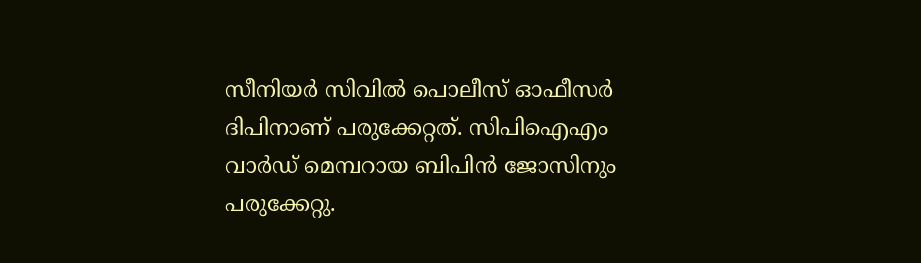സീനിയർ സിവിൽ പൊലീസ് ഓഫീസർ ദിപിനാണ് പരുക്കേറ്റത്. സിപിഐഎം വാർഡ് മെമ്പറായ ബിപിൻ ജോസിനും പരുക്കേറ്റു.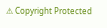⚠ Copyright Protected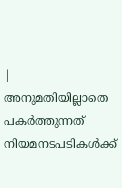| അനുമതിയില്ലാതെ പകർത്തുന്നത് നിയമനടപടികൾക്ക്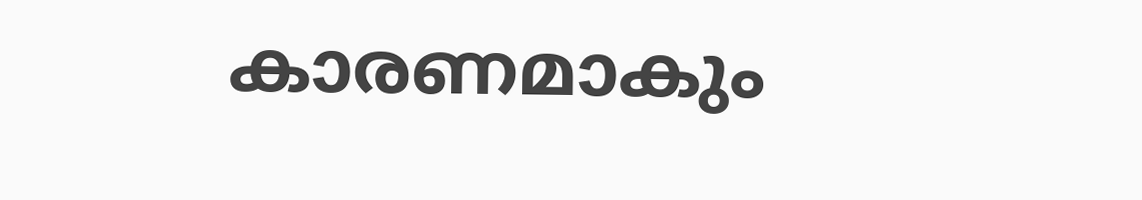കാരണമാകും